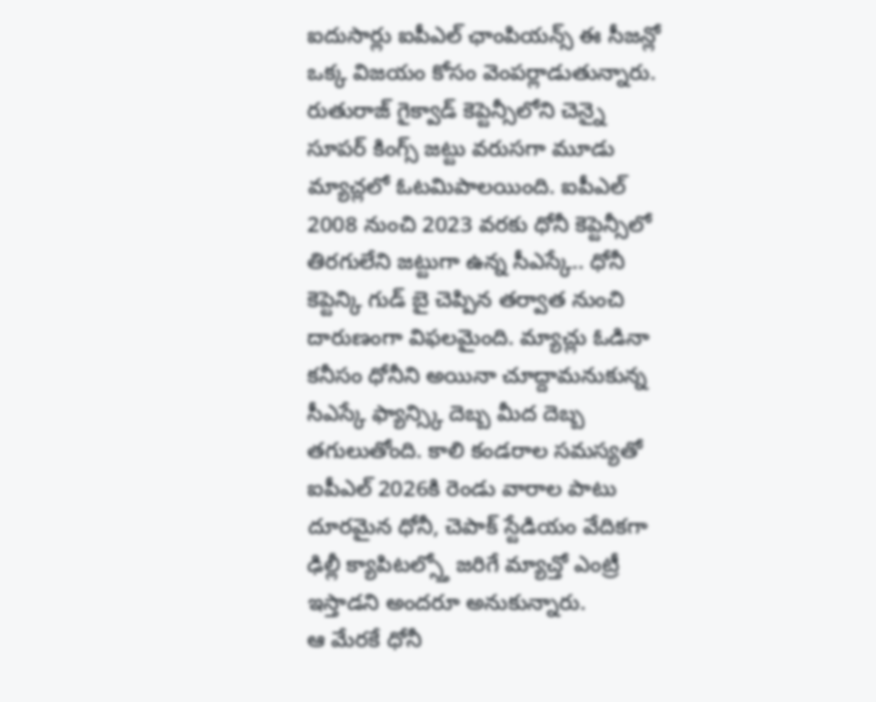ఐదుసార్లు ఐపీఎల్ ఛాంపియన్స్ ఈ సీజన్లో ఒక్క విజయం కోసం వెంపర్లాడుతున్నారు. రుతురాజ్ గైక్వాడ్ కెప్టెన్సీలోని చెన్నై సూపర్ కింగ్స్ జట్టు వరుసగా మూడు మ్యాచ్లలో ఓటమిపాలయింది. ఐపీఎల్ 2008 నుంచి 2023 వరకు ధోనీ కెప్టెన్సీలో తిరగులేని జట్టుగా ఉన్న సీఎస్కే.. ధోనీ కెప్టెన్కి గుడ్ బై చెప్పిన తర్వాత నుంచి దారుణంగా విఫలమైంది. మ్యాచ్లు ఓడినా కనీసం ధోనీని అయినా చూద్దామనుకున్న సీఎస్కే ఫ్యాన్స్కి దెబ్బ మీద దెబ్బ తగులుతోంది. కాలి కండరాల సమస్యతో ఐపీఎల్ 2026కి రెండు వారాల పాటు దూరమైన ధోనీ, చెపాక్ స్టేడియం వేదికగా ఢిల్లీ క్యాపిటల్స్తో జరిగే మ్యాచ్తో ఎంట్రీ ఇస్తాడని అందరూ అనుకున్నారు.
ఆ మేరకే ధోనీ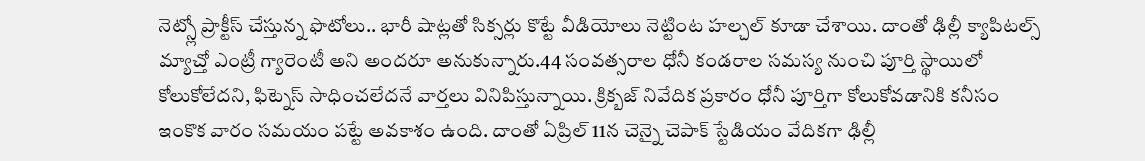నెట్స్లో ప్రాక్టీస్ చేస్తున్న ఫొటోలు.. భారీ షాట్లతో సిక్సర్లు కొట్టే వీడియోలు నెట్టింట హల్చల్ కూడా చేశాయి. దాంతో ఢిల్లీ క్యాపిటల్స్ మ్యాచ్తో ఎంట్రీ గ్యారెంటీ అని అందరూ అనుకున్నారు.44 సంవత్సరాల ధోనీ కండరాల సమస్య నుంచి పూర్తి స్థాయిలో కోలుకోలేదని, ఫిట్నెస్ సాధించలేదనే వార్తలు వినిపిస్తున్నాయి. క్రిక్బజ్ నివేదిక ప్రకారం ధోనీ పూర్తిగా కోలుకోవడానికి కనీసం ఇంకొక వారం సమయం పట్టే అవకాశం ఉంది. దాంతో ఏప్రిల్ 11న చెన్నై చెపాక్ స్టేడియం వేదికగా ఢిల్లీ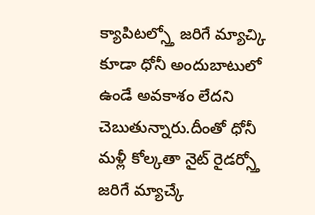క్యాపిటల్స్తో జరిగే మ్యాచ్కి కూడా ధోనీ అందుబాటులో ఉండే అవకాశం లేదని చెబుతున్నారు.దీంతో ధోనీ మళ్లీ కోల్కతా నైట్ రైడర్స్తో జరిగే మ్యాచ్కే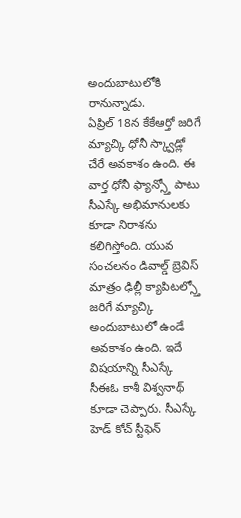అందుబాటులోకి రానున్నాడు.
ఏప్రిల్ 18న కేకేఆర్తో జరిగే మ్యాచ్కి ధోనీ స్క్వాడ్లో చేరే అవకాశం ఉంది. ఈ వార్త ధోనీ ఫ్యాన్స్తో పాటు సీఎస్కే అభిమానులకు కూడా నిరాశను కలిగిస్తోంది. యువ సంచలనం డివాల్డ్ బ్రెవిస్ మాత్రం ఢిల్లీ క్యాపిటల్స్తో జరిగే మ్యాచ్కి అందుబాటులో ఉండే అవకాశం ఉంది. ఇదే విషయాన్ని సీఎస్కే సీఈఓ కాశీ విశ్వనాథ్ కూడా చెప్పారు. సీఎస్కే హెడ్ కోచ్ స్టీఫెన్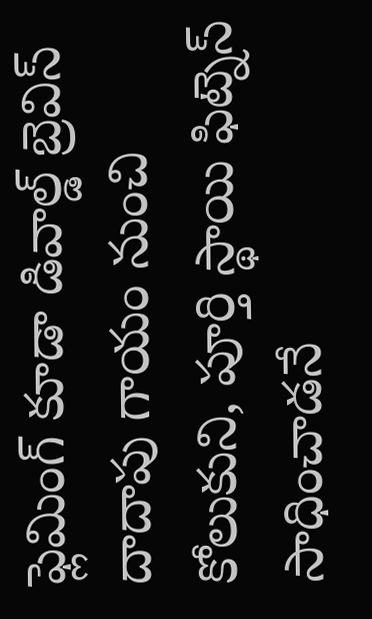ఫ్లెమింగ్ కూడా డివాల్డ్ బ్రెవిస్ దాదాపు గాయం నుంచి కోలుకుని, పూర్తి స్థాయి ఫిట్నెస్ సాధించాడనే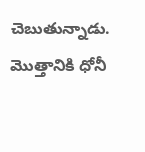చెబుతున్నాడు. మొత్తానికి ధోనీ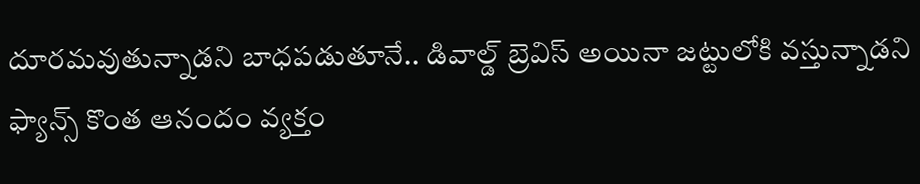దూరమవుతున్నాడని బాధపడుతూనే.. డివాల్డ్ బ్రెవిస్ అయినా జట్టులోకి వస్తున్నాడని ఫ్యాన్స్ కొంత ఆనందం వ్యక్తం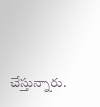చేస్తున్నారు.